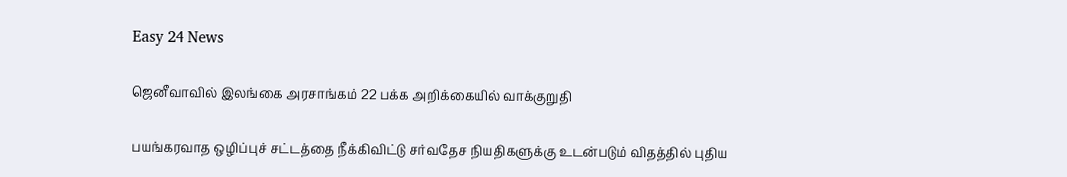Easy 24 News

ஜெனீவாவில் இலங்கை அரசாங்கம் 22 பக்க அறிக்கையில் வாக்குறுதி

பயங்கரவாத ஒழிப்புச் சட்டத்தை நீக்கிவிட்டு சர்வதேச நியதிகளுக்கு உடன்படும் விதத்தில் புதிய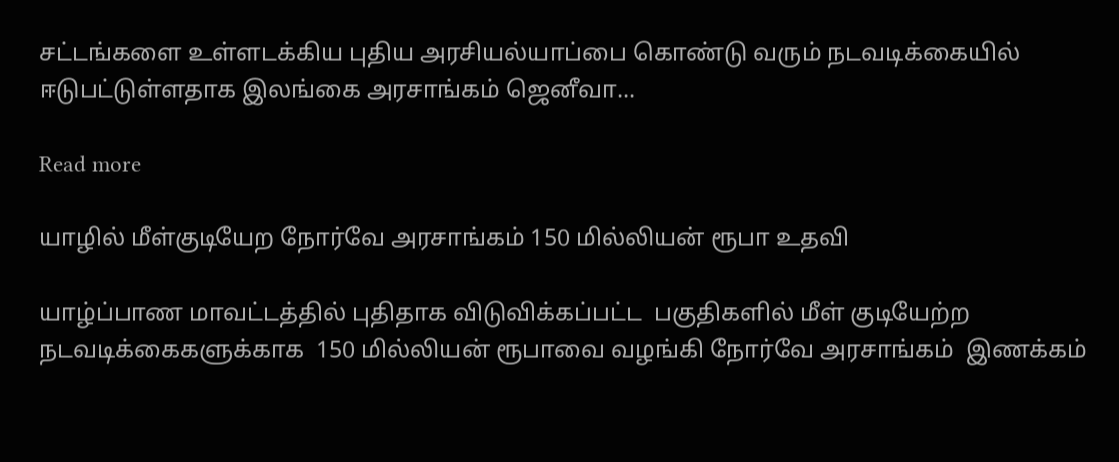சட்டங்களை உள்ளடக்கிய புதிய அரசியல்யாப்பை கொண்டு வரும் நடவடிக்கையில் ஈடுபட்டுள்ளதாக இலங்கை அரசாங்கம் ஜெனீவா...

Read more

யாழில் மீள்குடியேற நோர்வே அரசாங்கம் 150 மில்லியன் ரூபா உதவி

யாழ்ப்பாண மாவட்டத்தில் புதிதாக விடுவிக்கப்பட்ட  பகுதிகளில் மீள் குடியேற்ற நடவடிக்கைகளுக்காக  150 மில்லியன் ரூபாவை வழங்கி நோர்வே அரசாங்கம்  இணக்கம்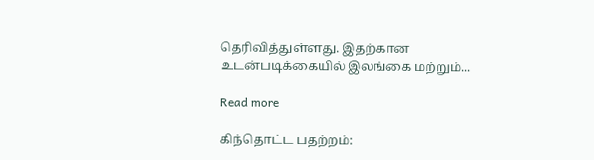தெரிவித்துள்ளது. இதற்கான உடன்படிக்கையில் இலங்கை மற்றும்...

Read more

கிந்தொட்ட பதற்றம்: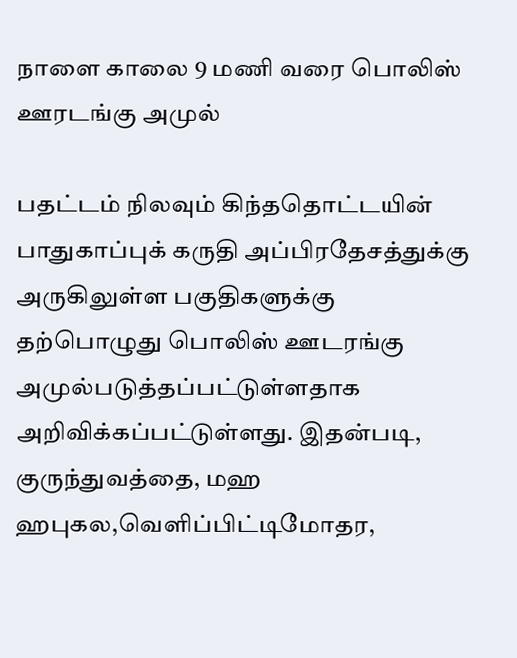நாளை காலை 9 மணி வரை பொலிஸ் ஊரடங்கு அமுல்

பதட்டம் நிலவும் கிந்ததொட்டயின் பாதுகாப்புக் கருதி அப்பிரதேசத்துக்கு அருகிலுள்ள பகுதிகளுக்கு தற்பொழுது பொலிஸ் ஊடரங்கு அமுல்படுத்தப்பட்டுள்ளதாக அறிவிக்கப்பட்டுள்ளது. இதன்படி, குருந்துவத்தை, மஹ ஹபுகல,வெளிப்பிட்டிமோதர,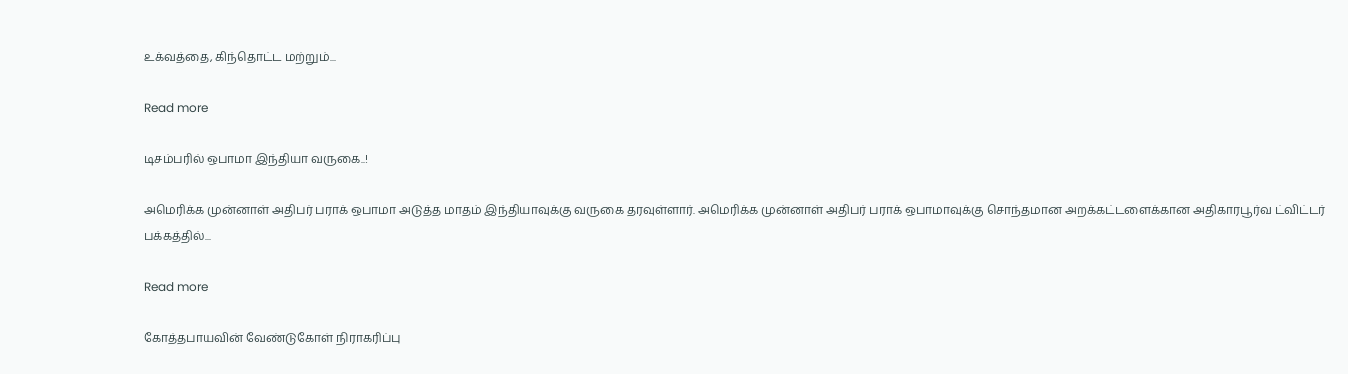உக்வத்தை, கிந்தொட்ட மற்றும்...

Read more

டிசம்பரில் ஒபாமா இந்தியா வருகை..!

அமெரிக்க முன்னாள் அதிபர் பராக் ஒபாமா அடுத்த மாதம் இந்தியாவுக்கு வருகை தரவுள்ளார். அமெரிக்க முன்னாள் அதிபர் பராக் ஒபாமாவுக்கு சொந்தமான அறக்கட்டளைக்கான அதிகாரபூர்வ ட்விட்டர் பக்கத்தில்...

Read more

கோத்தபாயவின் வேண்டுகோள் நிராகரிப்பு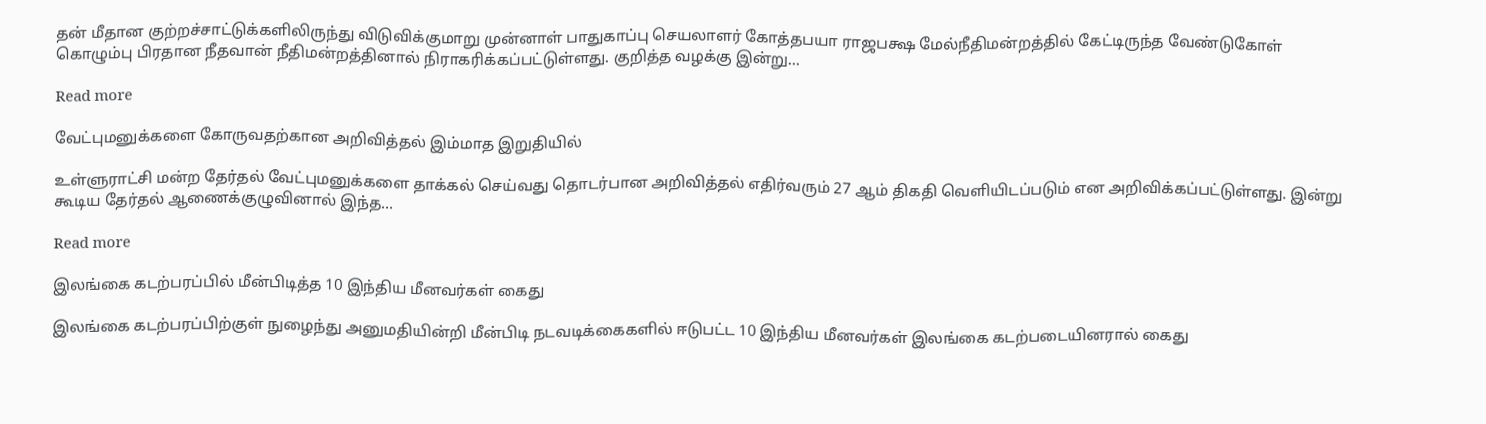தன் மீதான குற்றச்சாட்டுக்களிலிருந்து விடுவிக்குமாறு முன்னாள் பாதுகாப்பு செயலாளர் கோத்தபயா ராஜபக்ஷ மேல்நீதிமன்றத்தில் கேட்டிருந்த வேண்டுகோள் கொழும்பு பிரதான நீதவான் நீதிமன்றத்தினால் நிராகரிக்கப்பட்டுள்ளது. குறித்த வழக்கு இன்று...

Read more

வேட்புமனுக்களை கோருவதற்கான அறிவித்தல் இம்மாத இறுதியில்

உள்ளுராட்சி மன்ற தேர்தல் வேட்புமனுக்களை தாக்கல் செய்வது தொடர்பான அறிவித்தல் எதிர்வரும் 27 ஆம் திகதி வௌியிடப்படும் என அறிவிக்கப்பட்டுள்ளது. இன்று கூடிய தேர்தல் ஆணைக்குழுவினால் இந்த...

Read more

இலங்கை கடற்பரப்பில் மீன்பிடித்த 10 இந்திய மீனவர்கள் கைது

இலங்கை கடற்பரப்பிற்குள் நுழைந்து அனுமதியின்றி மீன்பிடி நடவடிக்கைகளில் ஈடுபட்ட 10 இந்திய மீனவர்கள் இலங்கை கடற்படையினரால் கைது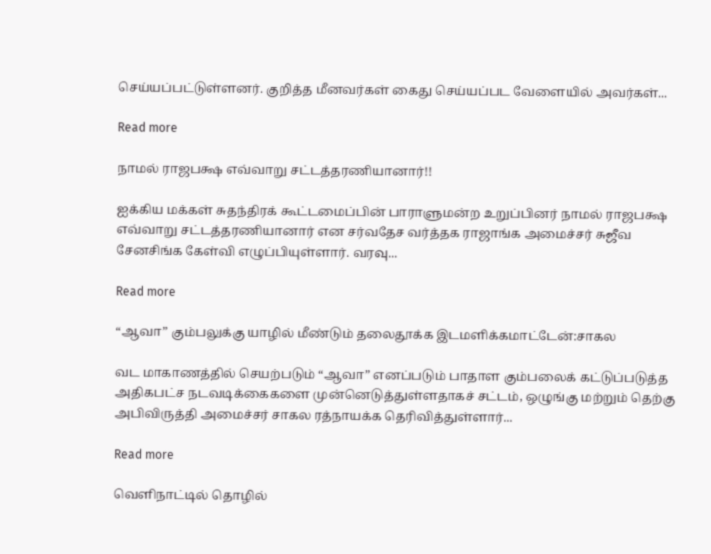செய்யப்பட்டுள்ளனர். குறித்த மீனவர்கள் கைது செய்யப்பட வேளையில் அவர்கள்...

Read more

நாமல் ராஜபக்ஷ எவ்வாறு சட்டத்தரணியானார்!!

ஐக்கிய மக்கள் சுதந்திரக் கூட்டமைப்பின் பாராளுமன்ற உறுப்பினர் நாமல் ராஜபக்ஷ எவ்வாறு சட்டத்தரணியானார் என சர்வதேச வர்த்தக ராஜாங்க அமைச்சர் சுஜீவ சேனசிங்க கேள்வி எழுப்பியுள்ளார். வரவு...

Read more

“ஆவா” கும்பலுக்கு யாழில் மீண்டும் தலைதூக்க இடமளிக்கமாட்டேன்:சாகல

வட மாகாணத்தில் செயற்படும் “ஆவா” எனப்படும் பாதாள கும்பலைக் கட்டுப்படுத்த அதிகபட்ச நடவடிக்கைகளை முன்னெடுத்துள்ளதாகச் சட்டம், ஒழுங்கு மற்றும் தெற்கு அபிவிருத்தி அமைச்சர் சாகல ரத்நாயக்க தெரிவித்துள்ளார்...

Read more

வெளிநாட்டில் தொழில்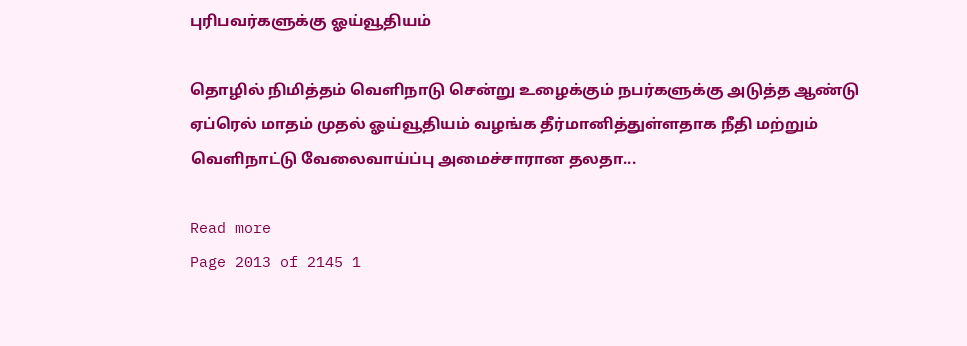புரிபவர்களுக்கு ஓய்வூதியம்

தொழில் நிமித்தம் வெளிநாடு சென்று உழைக்கும் நபர்களுக்கு அடுத்த ஆண்டு ஏப்ரெல் மாதம் முதல் ஓய்வூதியம் வழங்க தீர்மானித்துள்ளதாக நீதி மற்றும் வெளிநாட்டு வேலைவாய்ப்பு அமைச்சாரான தலதா...

Read more
Page 2013 of 2145 1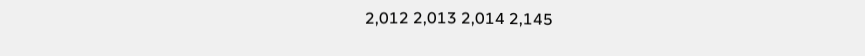2,012 2,013 2,014 2,145